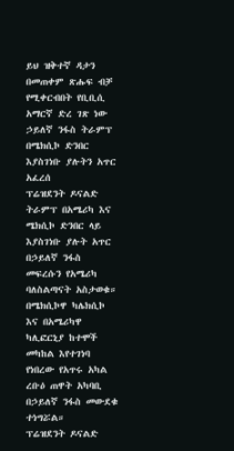ይህ ዝቅተኛ ዳታን በመጠቀም ጽሑፍ ብቻ የሚቀርብበት የቢቢሲ አማርኛ ድረ ገጽ ነው
ኃይለኛ ንፋስ ትራምፕ በሜክሲኮ ድንበር እያስገነቡ ያሉትን አጥር አፈረሰ
ፕሬዝደንት ዶናልድ ትራምፕ በአሜሪካ እና ሜክሲኮ ድንበር ላይ እያስገነቡ ያሉት አጥር በኃይለኛ ንፋስ መፍረሱን የአሜሪካ ባለስልጣናት አስታወቁ።
በሜክሲኮዋ ካሌክሲኮ እና በአሜሪካዋ ካሊፎርኒያ ከተሞች መካከል እየተገነባ የነበረው የአጥሩ አካል ረቡዕ ጠዋት አካባቢ በኃይለኛ ንፋስ መውደቁ ተነግሯል።
ፕሬዝደንት ዶናልድ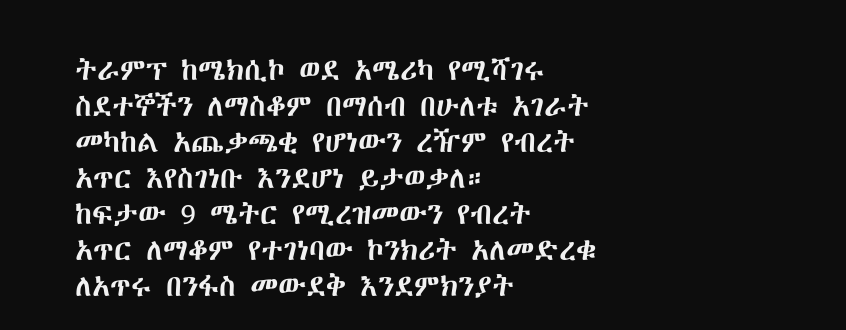ትራምፕ ከሜክሲኮ ወደ አሜሪካ የሚሻገሩ ስደተኞችን ለማስቆም በማሰብ በሁለቱ አገራት መካከል አጨቃጫቂ የሆነውን ረዥም የብረት አጥር እየስገነቡ እንደሆነ ይታወቃለ።
ከፍታው 9 ሜትር የሚረዝመውን የብረት አጥር ለማቆም የተገነባው ኮንክሪት አለመድረቁ ለአጥሩ በንፋስ መውደቅ እንደምክንያት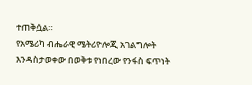ተጠቅሷል።
የአሜሪካ ብሔራዊ ሜትሪዮሎጂ አገልግሎት እንዳስታወቀው በወቅቱ የነበረው የንፋስ ፍጥነት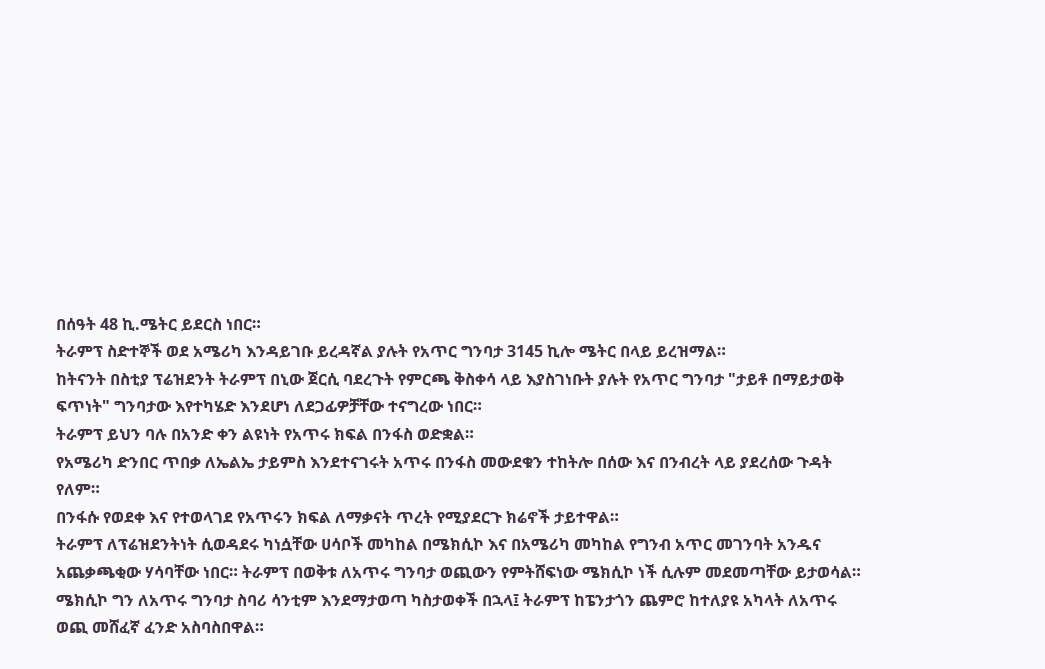በሰዓት 48 ኪ.ሜትር ይደርስ ነበር።
ትራምፕ ስድተኞች ወደ አሜሪካ እንዳይገቡ ይረዳኛል ያሉት የአጥር ግንባታ 3145 ኪሎ ሜትር በላይ ይረዝማል።
ከትናንት በስቲያ ፕሬዝደንት ትራምፕ በኒው ጀርሲ ባደረጉት የምርጫ ቅስቀሳ ላይ እያስገነቡት ያሉት የአጥር ግንባታ "ታይቶ በማይታወቅ ፍጥነት" ግንባታው እየተካሄድ እንደሆነ ለደጋፊዎቻቸው ተናግረው ነበር።
ትራምፕ ይህን ባሉ በአንድ ቀን ልዩነት የአጥሩ ክፍል በንፋስ ወድቋል።
የአሜሪካ ድንበር ጥበቃ ለኤልኤ ታይምስ እንደተናገሩት አጥሩ በንፋስ መውደቁን ተከትሎ በሰው እና በንብረት ላይ ያደረሰው ጉዳት የለም።
በንፋሱ የወደቀ እና የተወላገደ የአጥሩን ክፍል ለማቃናት ጥረት የሚያደርጉ ክሬኖች ታይተዋል።
ትራምፕ ለፕሬዝደንትነት ሲወዳደሩ ካነሷቸው ሀሳቦች መካከል በሜክሲኮ እና በአሜሪካ መካከል የግንብ አጥር መገንባት አንዱና አጨቃጫቂው ሃሳባቸው ነበር። ትራምፕ በወቅቱ ለአጥሩ ግንባታ ወጪውን የምትሸፍነው ሜክሲኮ ነች ሲሉም መደመጣቸው ይታወሳል።
ሜክሲኮ ግን ለአጥሩ ግንባታ ስባሪ ሳንቲም እንደማታወጣ ካስታወቀች በኋላ፤ ትራምፕ ከፔንታጎን ጨምሮ ከተለያዩ አካላት ለአጥሩ ወጪ መሸፈኛ ፈንድ አስባስበዋል።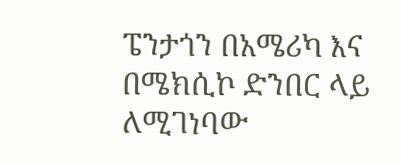ፔንታጎን በአሜሪካ እና በሜክሲኮ ድንበር ላይ ለሚገነባው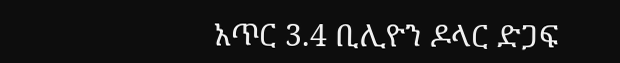አጥር 3.4 ቢሊዮን ዶላር ድጋፍ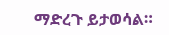ማድረጉ ይታወሳል።